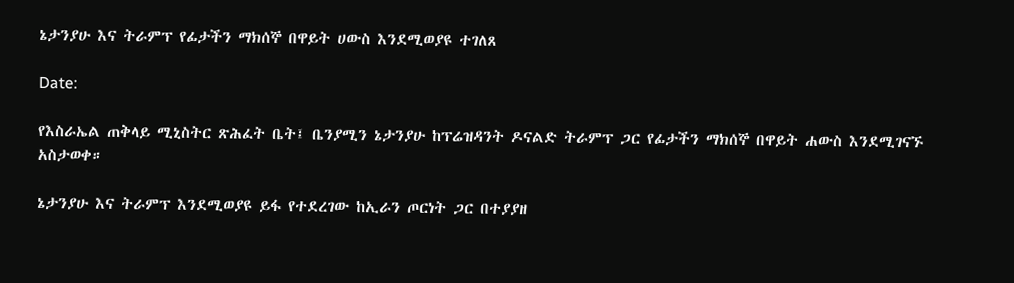ኔታንያሁ እና ትራምፕ የፊታችን ማክሰኞ በዋይት ሀውስ እንደሚወያዩ ተገለጸ

Date:

የእስራኤል ጠቅላይ ሚኒስትር ጽሕፈት ቤት፤ ቤንያሚን ኔታንያሁ ከፕሬዝዳንት ዶናልድ ትራምፕ ጋር የፊታችን ማክሰኞ በዋይት ሐውስ እንደሚገናኙ አስታወቀ።

ኔታንያሁ እና ትራምፕ እንደሚወያዩ ይፋ የተደረገው ከኢራን ጦርነት ጋር በተያያዘ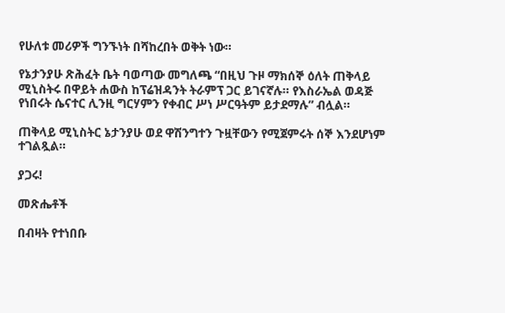የሁለቱ መሪዎች ግንኙነት በሻከረበት ወቅት ነው።

የኔታንያሁ ጽሕፈት ቤት ባወጣው መግለጫ “በዚህ ጉዞ ማክሰኞ ዕለት ጠቅላይ ሚኒስትሩ በዋይት ሐውስ ከፕሬዝዳንት ትራምፕ ጋር ይገናኛሉ። የእስራኤል ወዳጅ የነበሩት ሴናተር ሊንዚ ግርሃምን የቀብር ሥነ ሥርዓትም ይታደማሉ” ብሏል።

ጠቅላይ ሚኒስትር ኔታንያሁ ወደ ዋሽንግተን ጉዟቸውን የሚጀምሩት ሰኞ እንደሆነም ተገልጿል።

ያጋሩ!

መጽሔቶች

በብዛት የተነበቡ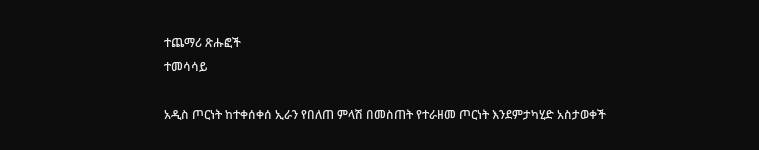ተጨማሪ ጽሑፎች
ተመሳሳይ

አዲስ ጦርነት ከተቀሰቀሰ ኢራን የበለጠ ምላሽ በመስጠት የተራዘመ ጦርነት እንደምታካሂድ አስታወቀች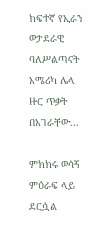ከፍተኛ የኢራን ወታደራዊ ባለሥልጣናት አሜሪካ ሌላ ዙር ጥቃት በአገራቸው...

ምክክሩ ወሳኝ ምዕራፍ ላይ ደርሷል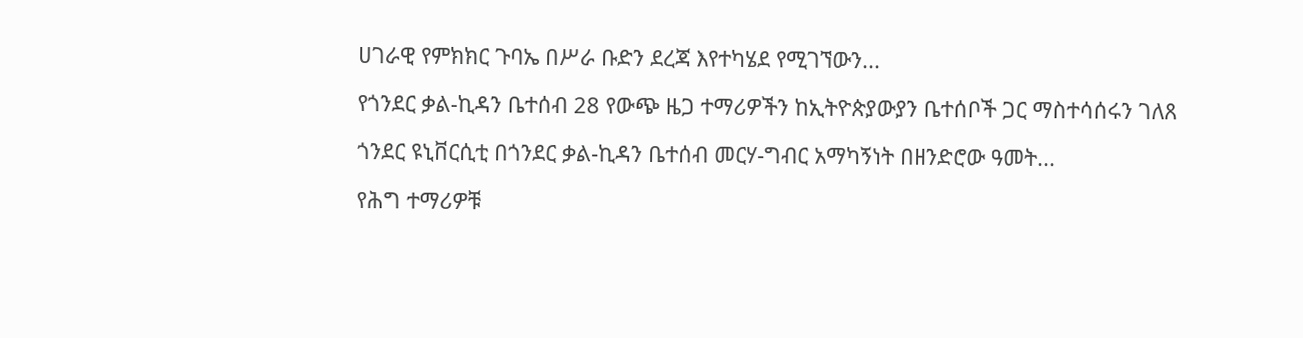ሀገራዊ የምክክር ጉባኤ በሥራ ቡድን ደረጃ እየተካሄደ የሚገኘውን...

የጎንደር ቃል-ኪዳን ቤተሰብ 28 የውጭ ዜጋ ተማሪዎችን ከኢትዮጵያውያን ቤተሰቦች ጋር ማስተሳሰሩን ገለጸ

ጎንደር ዩኒቨርሲቲ በጎንደር ቃል-ኪዳን ቤተሰብ መርሃ-ግብር አማካኝነት በዘንድሮው ዓመት...

የሕግ ተማሪዎቹ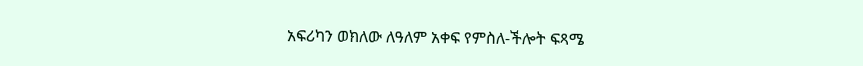አፍሪካን ወክለው ለዓለም አቀፍ የምስለ-ችሎት ፍጻሜ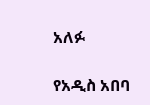አለፉ

የአዲስ አበባ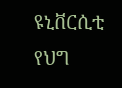ዩኒቨርሲቲ የህግ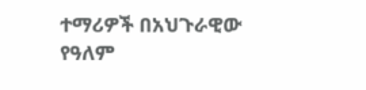ተማሪዎች በአህጉራዊው የዓለም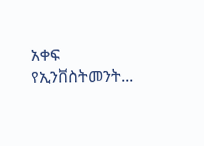አቀፍ የኢንቨስትመንት...